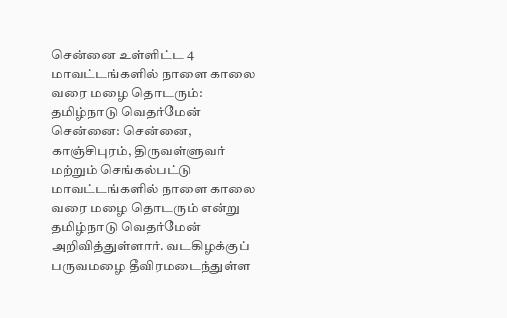சென்னை உள்ளிட்ட 4 மாவட்டங்களில் நாளை காலை வரை மழை தொடரும்: தமிழ்நாடு வெதர்மேன்
சென்னை: சென்னை, காஞ்சிபுரம், திருவள்ளுவர் மற்றும் செங்கல்பட்டு மாவட்டங்களில் நாளை காலை வரை மழை தொடரும் என்று தமிழ்நாடு வெதர்மேன் அறிவித்துள்ளார். வடகிழக்குப் பருவமழை தீவிரமடைந்துள்ள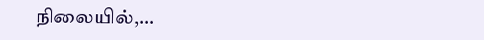நிலையில்,…